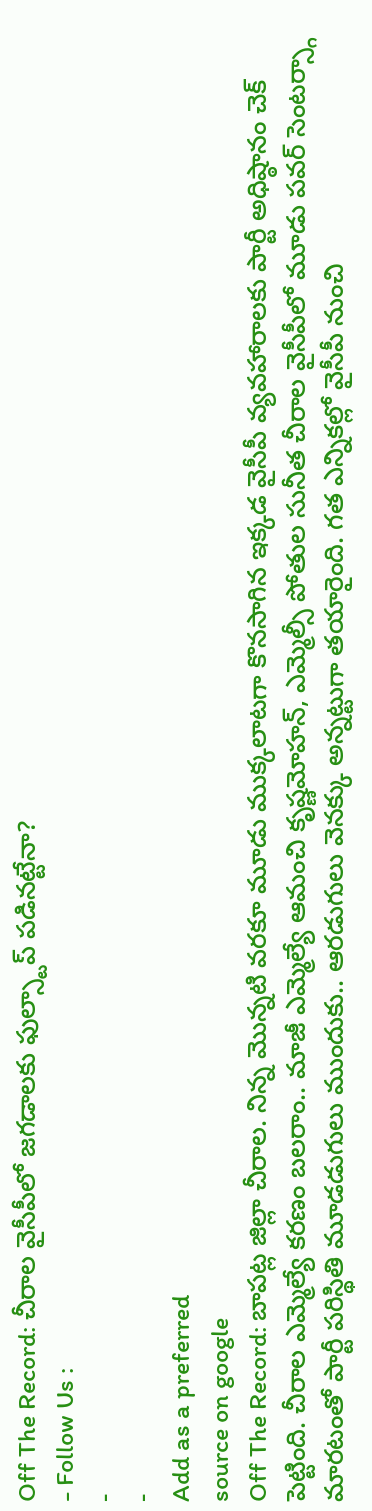Off The Record: చీరాల వైసీపీలో జగడాలకు ఫుల్స్టాప్ పడినట్టేనా?
- Follow Us :
-
-
Add as a preferred
source on google
Off The Record: బాపట్ల జిల్లా చీరాల. నిన్న మొన్నటి వరకూ మూడు ముక్కలాటగా కొనసాగిన ఇక్కడ వైసీపీ వ్యవహారాలకు పార్టీ అధిష్ఠానం చెక్ పెట్టింది. చీరాల ఎమ్మెల్యే కరణం బలరాం.. మాజీ ఎమ్మెల్యే ఆమంచి కృష్ణమోహన్, ఎమ్మెల్సీ పోతుల సునీత చీరాల వైసీపీలో మూడు పవర్ సెంటర్స్గా మారటంతో పార్టీ పరిస్థితి మూడడుగులు ముందుకు.. ఆరడుగులు వెనక్కు అన్నట్టుగా తయారైంది. గత ఎన్నికల్లో వైసీపీ నుంచి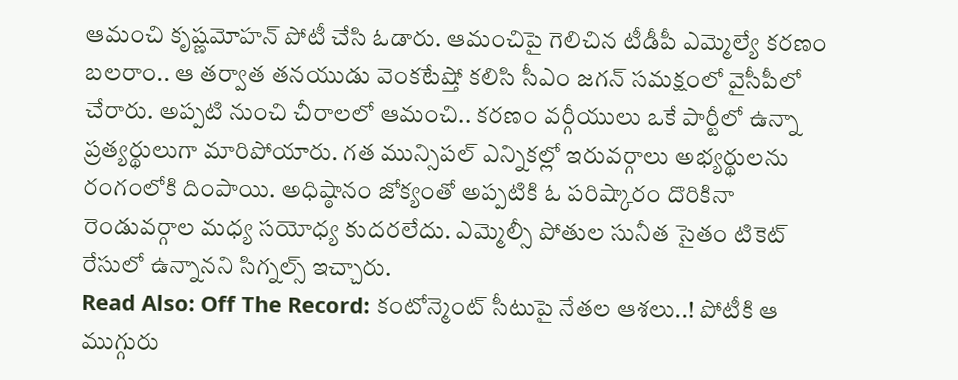ఆమంచి కృష్ణమోహన్ పోటీ చేసి ఓడారు. ఆమంచిపై గెలిచిన టీడీపీ ఎమ్మెల్యే కరణం బలరాం.. ఆ తర్వాత తనయుడు వెంకటేష్తో కలిసి సీఎం జగన్ సమక్షంలో వైసీపీలో చేరారు. అప్పటి నుంచి చీరాలలో ఆమంచి.. కరణం వర్గీయులు ఒకే పార్టీలో ఉన్నా ప్రత్యర్థులుగా మారిపోయారు. గత మున్సిపల్ ఎన్నికల్లో ఇరువర్గాలు అభ్యర్థులను రంగంలోకి దింపాయి. అధిష్ఠానం జోక్యంతో అప్పటికి ఓ పరిష్కారం దొరికినా రెండువర్గాల మధ్య సయోధ్య కుదరలేదు. ఎమ్మెల్సీ పోతుల సునీత సైతం టికెట్ రేసులో ఉన్నానని సిగ్నల్స్ ఇచ్చారు.
Read Also: Off The Record: కంటోన్మెంట్ సీటుపై నేతల ఆశలు..! పోటీకి ఆ ముగ్గురు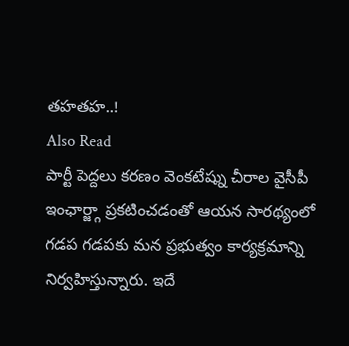తహతహ..!
Also Read
పార్టీ పెద్దలు కరణం వెంకటేష్ను చీరాల వైసీపీ ఇంఛార్జ్గా ప్రకటించడంతో ఆయన సారథ్యంలో గడప గడపకు మన ప్రభుత్వం కార్యక్రమాన్ని నిర్వహిస్తున్నారు. ఇదే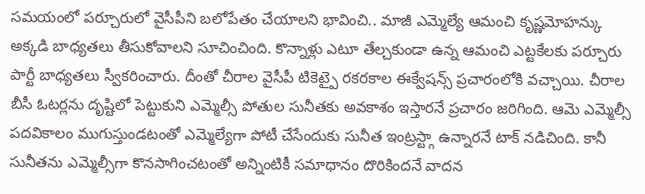సమయంలో పర్చూరులో వైసీపీని బలోపేతం చేయాలని భావించి.. మాజీ ఎమ్మెల్యే ఆమంచి కృష్ణమోహన్కు అక్కడి బాధ్యతలు తీసుకోవాలని సూచించింది. కొన్నాళ్లు ఎటూ తేల్చకుండా ఉన్న ఆమంచి ఎట్టకేలకు పర్చూరు పార్టీ బాధ్యతలు స్వీకరించారు. దీంతో చీరాల వైసీపీ టికెట్పై రకరకాల ఈక్వేషన్స్ ప్రచారంలోకి వచ్చాయి. చీరాల బీసీ ఓటర్లను దృష్టిలో పెట్టుకుని ఎమ్మెల్సీ పోతుల సునీతకు అవకాశం ఇస్తారనే ప్రచారం జరిగింది. ఆమె ఎమ్మెల్సీ పదవికాలం ముగుస్తుండటంతో ఎమ్మెల్యేగా పోటీ చేసేందుకు సునీత ఇంట్రస్ట్గా ఉన్నారనే టాక్ నడిచింది. కానీ సునీతను ఎమ్మెల్సీగా కొనసాగించటంతో అన్నింటికీ సమాధానం దొరికిందనే వాదన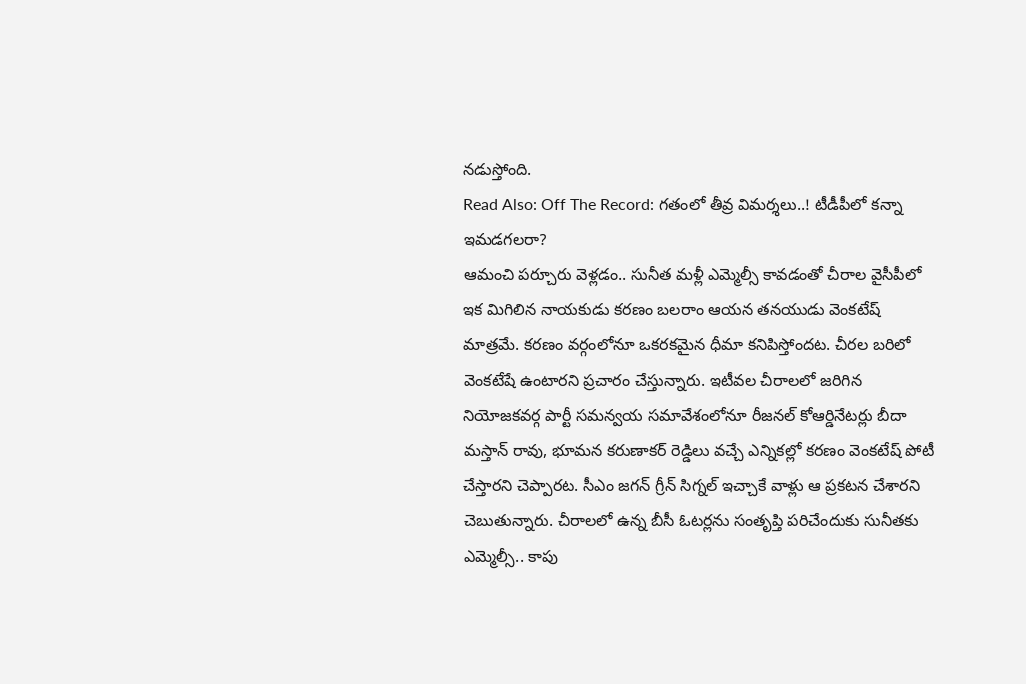నడుస్తోంది.
Read Also: Off The Record: గతంలో తీవ్ర విమర్శలు..! టీడీపీలో కన్నా ఇమడగలరా?
ఆమంచి పర్చూరు వెళ్లడం.. సునీత మళ్లీ ఎమ్మెల్సీ కావడంతో చీరాల వైసీపీలో ఇక మిగిలిన నాయకుడు కరణం బలరాం ఆయన తనయుడు వెంకటేష్ మాత్రమే. కరణం వర్గంలోనూ ఒకరకమైన ధీమా కనిపిస్తోందట. చీరల బరిలో వెంకటేషే ఉంటారని ప్రచారం చేస్తున్నారు. ఇటీవల చీరాలలో జరిగిన నియోజకవర్గ పార్టీ సమన్వయ సమావేశంలోనూ రీజనల్ కోఆర్డినేటర్లు బీదా మస్తాన్ రావు, భూమన కరుణాకర్ రెడ్డిలు వచ్చే ఎన్నికల్లో కరణం వెంకటేష్ పోటీ చేస్తారని చెప్పారట. సీఎం జగన్ గ్రీన్ సిగ్నల్ ఇచ్చాకే వాళ్లు ఆ ప్రకటన చేశారని చెబుతున్నారు. చీరాలలో ఉన్న బీసీ ఓటర్లను సంతృప్తి పరిచేందుకు సునీతకు ఎమ్మెల్సీ.. కాపు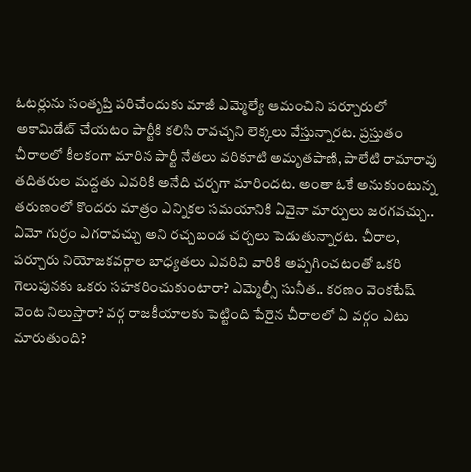ఓటర్లును సంతృప్తి పరిచేందుకు మాజీ ఎమ్మెల్యే ఆమంచిని పర్చూరులో అకామిడేట్ చేయటం పార్టీకి కలిసి రావచ్చని లెక్కలు వేస్తున్నారట. ప్రస్తుతం చీరాలలో కీలకంగా మారిన పార్టీ నేతలు వరికూటి అమృతపాణి, పాలేటి రామారావు తదితరుల మద్దతు ఎవరికి అనేది చర్చగా మారిందట. అంతా ఓకే అనుకుంటున్న తరుణంలో కొందరు మాత్రం ఎన్నికల సమయానికి ఏవైనా మార్పులు జరగవచ్చు.. ఏమో గుర్రం ఎగరావచ్చు అని రచ్చబండ చర్చలు పెడుతున్నారట. చీరాల, పర్చూరు నియోజకవర్గాల బాధ్యతలు ఎవరివి వారికి అప్పగించటంతో ఒకరి గెలుపునకు ఒకరు సహకరించుకుంటారా? ఎమ్మెల్సీ సునీత.. కరణం వెంకటేష్ వెంట నిలుస్తారా? వర్గ రాజకీయాలకు పెట్టింది పేరైన చీరాలలో ఏ వర్గం ఎటు మారుతుంది?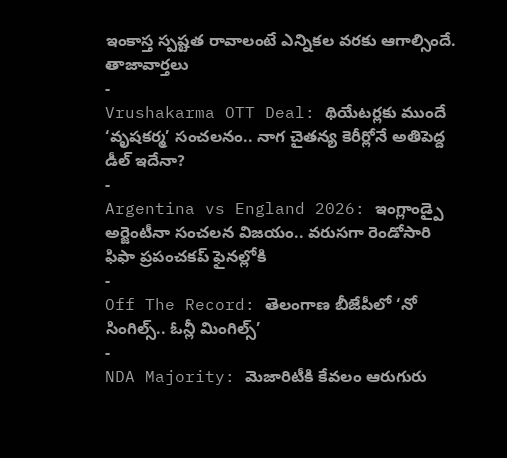ఇంకాస్త స్పష్టత రావాలంటే ఎన్నికల వరకు ఆగాల్సిందే.
తాజావార్తలు
-
Vrushakarma OTT Deal: థియేటర్లకు ముందే ‘వృషకర్మ’ సంచలనం.. నాగ చైతన్య కెరీర్లోనే అతిపెద్ద డీల్ ఇదేనా?
-
Argentina vs England 2026: ఇంగ్లాండ్పై అర్జెంటీనా సంచలన విజయం.. వరుసగా రెండోసారి ఫిఫా ప్రపంచకప్ ఫైనల్లోకి
-
Off The Record: తెలంగాణ బీజేపీలో ‘నో సింగిల్స్.. ఓన్లీ మింగిల్స్’
-
NDA Majority: మెజారిటీకి కేవలం ఆరుగురు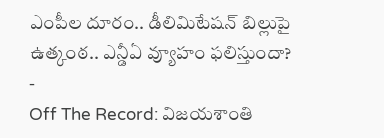ఎంపీల దూరం.. డీలిమిటేషన్ బిల్లుపై ఉత్కంఠ.. ఎన్డీఏ వ్యూహం ఫలిస్తుందా?
-
Off The Record: విజయశాంతి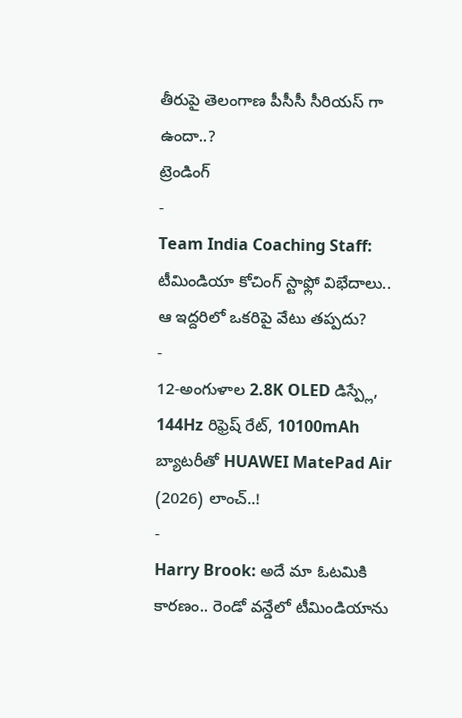తీరుపై తెలంగాణ పీసీసీ సీరియస్ గా ఉందా..?
ట్రెండింగ్
-
Team India Coaching Staff: టీమిండియా కోచింగ్ స్టాఫ్లో విభేదాలు.. ఆ ఇద్దరిలో ఒకరిపై వేటు తప్పదు?
-
12-అంగుళాల 2.8K OLED డిస్ప్లే, 144Hz రిఫ్రెష్ రేట్, 10100mAh బ్యాటరీతో HUAWEI MatePad Air (2026) లాంచ్..!
-
Harry Brook: అదే మా ఓటమికి కారణం.. రెండో వన్డేలో టీమిండియాను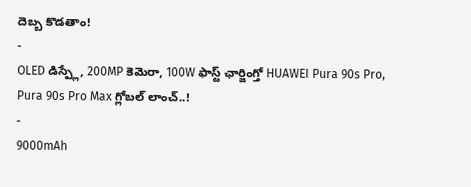దెబ్బ కొడతాం!
-
OLED డిస్ప్లే, 200MP కెమెరా, 100W ఫాస్ట్ ఛార్జింగ్తో HUAWEI Pura 90s Pro, Pura 90s Pro Max గ్లోబల్ లాంచ్..!
-
9000mAh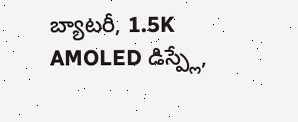బ్యాటరీ, 1.5K AMOLED డిస్ప్లే,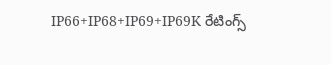IP66+IP68+IP69+IP69K రేటింగ్స్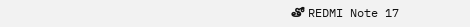తో REDMI Note 17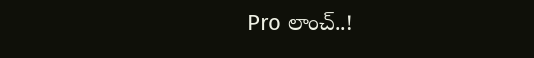Pro లాంచ్..!